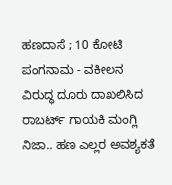ಹಣದಾಸೆ ; 10 ಕೋಟಿ ಪಂಗನಾಮ - ವಕೀಲನ ವಿರುದ್ಧ ದೂರು ದಾಖಲಿಸಿದ ರಾಬರ್ಟ್ ಗಾಯಕಿ ಮಂಗ್ಲಿ
ನಿಜಾ.. ಹಣ ಎಲ್ಲರ ಅವಶ್ಯಕತೆ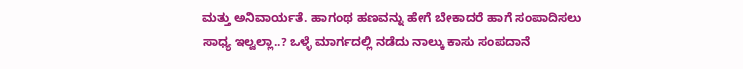ಮತ್ತು ಅನಿವಾರ್ಯತೆ. ಹಾಗಂಥ ಹಣವನ್ನು ಹೇಗೆ ಬೇಕಾದರೆ ಹಾಗೆ ಸಂಪಾದಿಸಲು ಸಾಧ್ಯ ಇಲ್ವಲ್ಲಾ..? ಒಳ್ಳೆ ಮಾರ್ಗದಲ್ಲಿ ನಡೆದು ನಾಲ್ಕು ಕಾಸು ಸಂಪದಾನೆ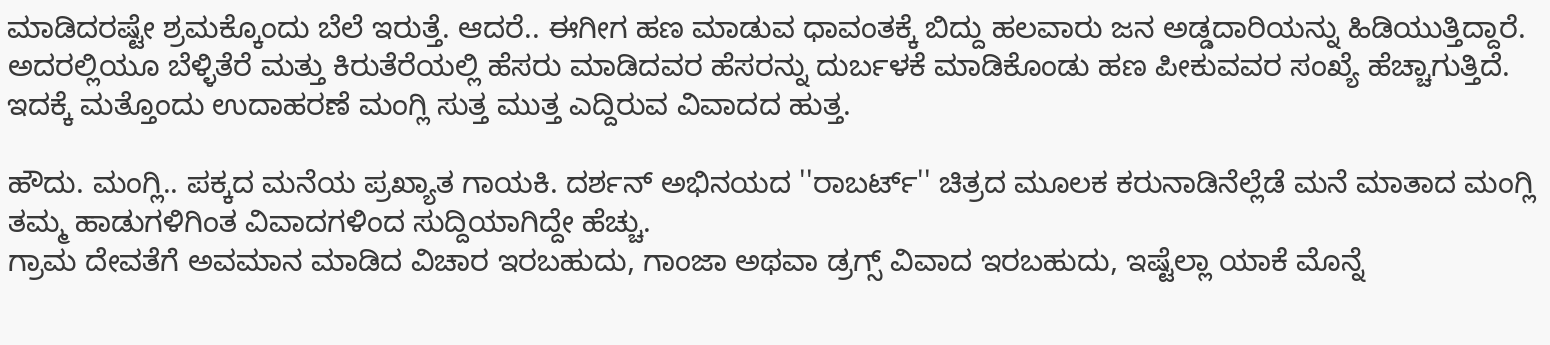ಮಾಡಿದರಷ್ಟೇ ಶ್ರಮಕ್ಕೊಂದು ಬೆಲೆ ಇರುತ್ತೆ. ಆದರೆ.. ಈಗೀಗ ಹಣ ಮಾಡುವ ಧಾವಂತಕ್ಕೆ ಬಿದ್ದು ಹಲವಾರು ಜನ ಅಡ್ಡದಾರಿಯನ್ನು ಹಿಡಿಯುತ್ತಿದ್ದಾರೆ.
ಅದರಲ್ಲಿಯೂ ಬೆಳ್ಳಿತೆರೆ ಮತ್ತು ಕಿರುತೆರೆಯಲ್ಲಿ ಹೆಸರು ಮಾಡಿದವರ ಹೆಸರನ್ನು ದುರ್ಬಳಕೆ ಮಾಡಿಕೊಂಡು ಹಣ ಪೀಕುವವರ ಸಂಖ್ಯೆ ಹೆಚ್ಚಾಗುತ್ತಿದೆ. ಇದಕ್ಕೆ ಮತ್ತೊಂದು ಉದಾಹರಣೆ ಮಂಗ್ಲಿ ಸುತ್ತ ಮುತ್ತ ಎದ್ದಿರುವ ವಿವಾದದ ಹುತ್ತ.

ಹೌದು. ಮಂಗ್ಲಿ.. ಪಕ್ಕದ ಮನೆಯ ಪ್ರಖ್ಯಾತ ಗಾಯಕಿ. ದರ್ಶನ್ ಅಭಿನಯದ ''ರಾಬರ್ಟ್'' ಚಿತ್ರದ ಮೂಲಕ ಕರುನಾಡಿನೆಲ್ಲೆಡೆ ಮನೆ ಮಾತಾದ ಮಂಗ್ಲಿ ತಮ್ಮ ಹಾಡುಗಳಿಗಿಂತ ವಿವಾದಗಳಿಂದ ಸುದ್ದಿಯಾಗಿದ್ದೇ ಹೆಚ್ಚು.
ಗ್ರಾಮ ದೇವತೆಗೆ ಅವಮಾನ ಮಾಡಿದ ವಿಚಾರ ಇರಬಹುದು, ಗಾಂಜಾ ಅಥವಾ ಡ್ರಗ್ಸ್ ವಿವಾದ ಇರಬಹುದು, ಇಷ್ಟೆಲ್ಲಾ ಯಾಕೆ ಮೊನ್ನೆ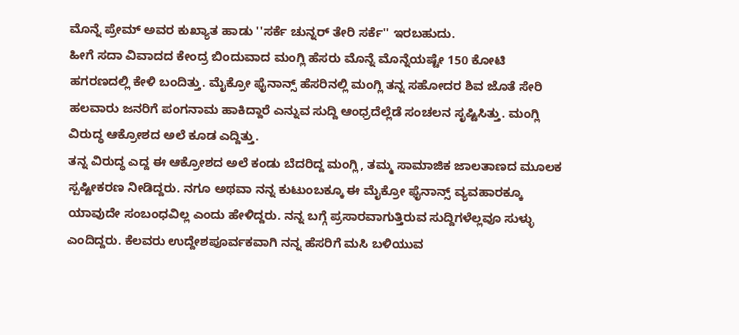ಮೊನ್ನೆ ಪ್ರೇಮ್ ಅವರ ಕುಖ್ಯಾತ ಹಾಡು ''ಸರ್ಕೆ ಚುನ್ನರ್ ತೇರಿ ಸರ್ಕೆ'' ಇರಬಹುದು.
ಹೀಗೆ ಸದಾ ವಿವಾದದ ಕೇಂದ್ರ ಬಿಂದುವಾದ ಮಂಗ್ಲಿ ಹೆಸರು ಮೊನ್ನೆ ಮೊನ್ನೆಯಷ್ಟೇ 150 ಕೋಟಿ ಹಗರಣದಲ್ಲಿ ಕೇಳಿ ಬಂದಿತ್ತು. ಮೈಕ್ರೋ ಫೈನಾನ್ಸ್ ಹೆಸರಿನಲ್ಲಿ ಮಂಗ್ಲಿ ತನ್ನ ಸಹೋದರ ಶಿವ ಜೊತೆ ಸೇರಿ ಹಲವಾರು ಜನರಿಗೆ ಪಂಗನಾಮ ಹಾಕಿದ್ದಾರೆ ಎನ್ನುವ ಸುದ್ದಿ ಆಂಧ್ರದೆಲ್ಲೆಡೆ ಸಂಚಲನ ಸೃಷ್ಟಿಸಿತ್ತು. ಮಂಗ್ಲಿ ವಿರುದ್ಧ ಆಕ್ರೋಶದ ಅಲೆ ಕೂಡ ಎದ್ದಿತ್ತು.
ತನ್ನ ವಿರುದ್ಧ ಎದ್ದ ಈ ಆಕ್ರೋಶದ ಅಲೆ ಕಂಡು ಬೆದರಿದ್ದ ಮಂಗ್ಲಿ, ತಮ್ಮ ಸಾಮಾಜಿಕ ಜಾಲತಾಣದ ಮೂಲಕ ಸ್ಪಷ್ಟೀಕರಣ ನೀಡಿದ್ದರು. ನಗೂ ಅಥವಾ ನನ್ನ ಕುಟುಂಬಕ್ಕೂ ಈ ಮೈಕ್ರೋ ಫೈನಾನ್ಸ್ ವ್ಯವಹಾರಕ್ಕೂ ಯಾವುದೇ ಸಂಬಂಧವಿಲ್ಲ ಎಂದು ಹೇಳಿದ್ದರು. ನನ್ನ ಬಗ್ಗೆ ಪ್ರಸಾರವಾಗುತ್ತಿರುವ ಸುದ್ದಿಗಳೆಲ್ಲವೂ ಸುಳ್ಳು ಎಂದಿದ್ದರು. ಕೆಲವರು ಉದ್ದೇಶಪೂರ್ವಕವಾಗಿ ನನ್ನ ಹೆಸರಿಗೆ ಮಸಿ ಬಳಿಯುವ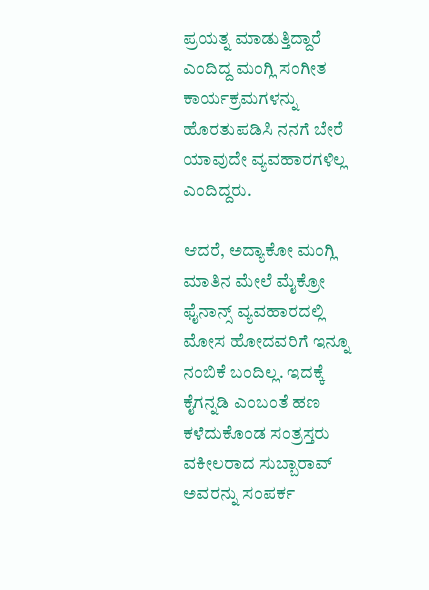ಪ್ರಯತ್ನ ಮಾಡುತ್ತಿದ್ದಾರೆ ಎಂದಿದ್ದ ಮಂಗ್ಲಿ ಸಂಗೀತ ಕಾರ್ಯಕ್ರಮಗಳನ್ನು ಹೊರತುಪಡಿಸಿ ನನಗೆ ಬೇರೆ ಯಾವುದೇ ವ್ಯವಹಾರಗಳಿಲ್ಲ ಎಂದಿದ್ದರು.

ಆದರೆ, ಅದ್ಯಾಕೋ ಮಂಗ್ಲಿ ಮಾತಿನ ಮೇಲೆ ಮೈಕ್ರೋ ಫೈನಾನ್ಸ್ ವ್ಯವಹಾರದಲ್ಲಿ ಮೋಸ ಹೋದವರಿಗೆ ಇನ್ನೂ ನಂಬಿಕೆ ಬಂದಿಲ್ಲ. ಇದಕ್ಕೆ ಕೈಗನ್ನಡಿ ಎಂಬಂತೆ ಹಣ ಕಳೆದುಕೊಂಡ ಸಂತ್ರಸ್ತರು ವಕೀಲರಾದ ಸುಬ್ಬಾರಾವ್ ಅವರನ್ನು ಸಂಪರ್ಕ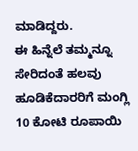ಮಾಡಿದ್ದರು.
ಈ ಹಿನ್ನೆಲೆ ತಮ್ಮನ್ನೂ ಸೇರಿದಂತೆ ಹಲವು ಹೂಡಿಕೆದಾರರಿಗೆ ಮಂಗ್ಲಿ 10 ಕೋಟಿ ರೂಪಾಯಿ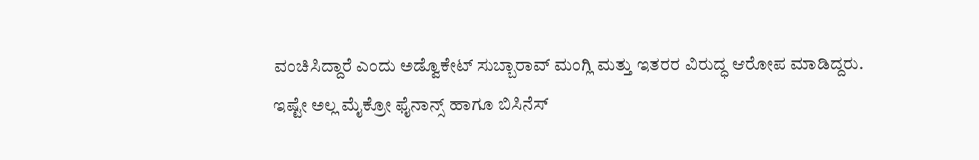ವಂಚಿಸಿದ್ದಾರೆ ಎಂದು ಅಡ್ವೊಕೇಟ್ ಸುಬ್ಬಾರಾವ್ ಮಂಗ್ಲಿ ಮತ್ತು ಇತರರ ವಿರುದ್ಧ ಆರೋಪ ಮಾಡಿದ್ದರು.
ಇಷ್ಟೇ ಅಲ್ಲ ಮೈಕ್ರೋ ಫೈನಾನ್ಸ್ ಹಾಗೂ ಬಿಸಿನೆಸ್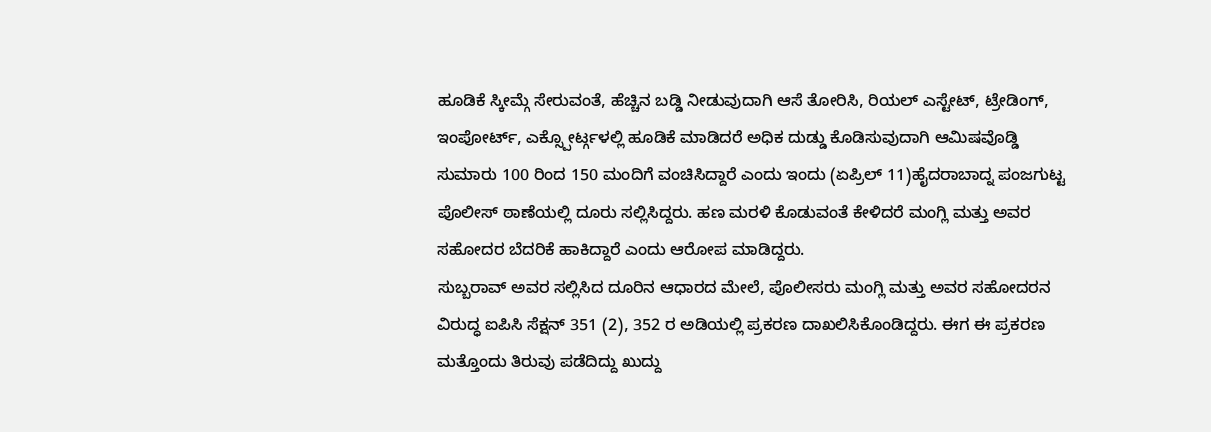ಹೂಡಿಕೆ ಸ್ಕೀಮ್ಗೆ ಸೇರುವಂತೆ, ಹೆಚ್ಚಿನ ಬಡ್ಡಿ ನೀಡುವುದಾಗಿ ಆಸೆ ತೋರಿಸಿ, ರಿಯಲ್ ಎಸ್ಟೇಟ್, ಟ್ರೇಡಿಂಗ್, ಇಂಪೋರ್ಟ್, ಎಕ್ಸ್ಪೋರ್ಟ್ಗಳಲ್ಲಿ ಹೂಡಿಕೆ ಮಾಡಿದರೆ ಅಧಿಕ ದುಡ್ಡು ಕೊಡಿಸುವುದಾಗಿ ಆಮಿಷವೊಡ್ಡಿ ಸುಮಾರು 100 ರಿಂದ 150 ಮಂದಿಗೆ ವಂಚಿಸಿದ್ದಾರೆ ಎಂದು ಇಂದು (ಏಪ್ರಿಲ್ 11)ಹೈದರಾಬಾದ್ನ ಪಂಜಗುಟ್ಟ ಪೊಲೀಸ್ ಠಾಣೆಯಲ್ಲಿ ದೂರು ಸಲ್ಲಿಸಿದ್ದರು. ಹಣ ಮರಳಿ ಕೊಡುವಂತೆ ಕೇಳಿದರೆ ಮಂಗ್ಲಿ ಮತ್ತು ಅವರ ಸಹೋದರ ಬೆದರಿಕೆ ಹಾಕಿದ್ದಾರೆ ಎಂದು ಆರೋಪ ಮಾಡಿದ್ದರು.
ಸುಬ್ಬರಾವ್ ಅವರ ಸಲ್ಲಿಸಿದ ದೂರಿನ ಆಧಾರದ ಮೇಲೆ, ಪೊಲೀಸರು ಮಂಗ್ಲಿ ಮತ್ತು ಅವರ ಸಹೋದರನ ವಿರುದ್ಧ ಐಪಿಸಿ ಸೆಕ್ಷನ್ 351 (2), 352 ರ ಅಡಿಯಲ್ಲಿ ಪ್ರಕರಣ ದಾಖಲಿಸಿಕೊಂಡಿದ್ದರು. ಈಗ ಈ ಪ್ರಕರಣ ಮತ್ತೊಂದು ತಿರುವು ಪಡೆದಿದ್ದು ಖುದ್ದು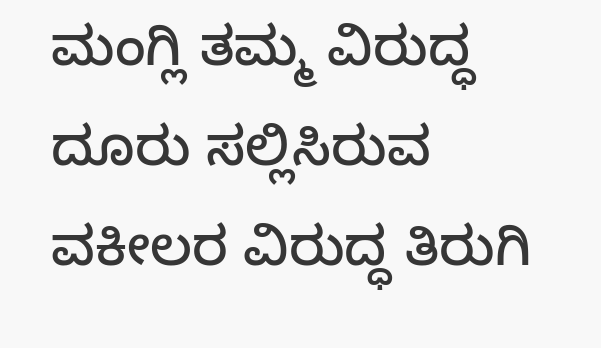ಮಂಗ್ಲಿ ತಮ್ಮ ವಿರುದ್ಧ ದೂರು ಸಲ್ಲಿಸಿರುವ ವಕೀಲರ ವಿರುದ್ಧ ತಿರುಗಿ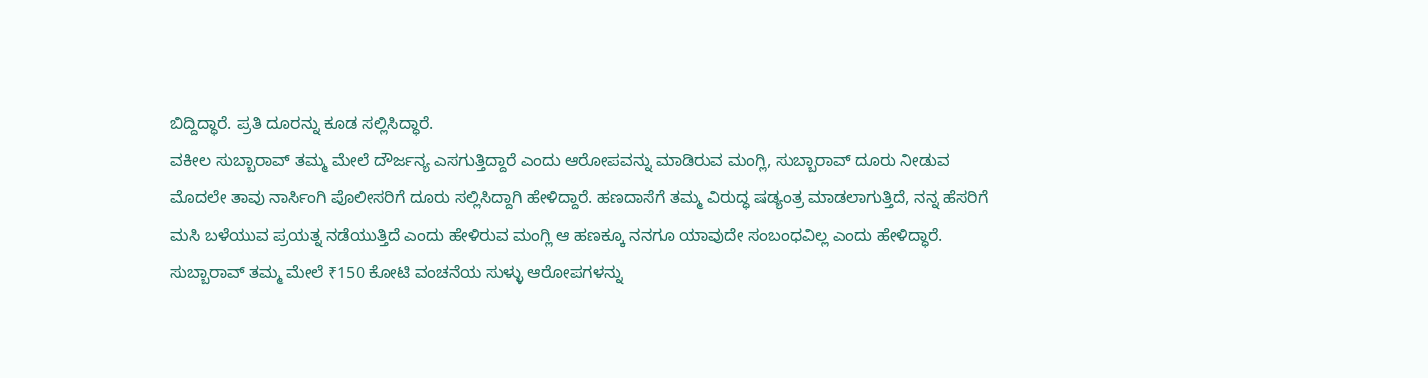ಬಿದ್ದಿದ್ಧಾರೆ. ಪ್ರತಿ ದೂರನ್ನು ಕೂಡ ಸಲ್ಲಿಸಿದ್ಧಾರೆ.
ವಕೀಲ ಸುಬ್ಬಾರಾವ್ ತಮ್ಮ ಮೇಲೆ ದೌರ್ಜನ್ಯ ಎಸಗುತ್ತಿದ್ದಾರೆ ಎಂದು ಆರೋಪವನ್ನು ಮಾಡಿರುವ ಮಂಗ್ಲಿ, ಸುಬ್ಬಾರಾವ್ ದೂರು ನೀಡುವ ಮೊದಲೇ ತಾವು ನಾರ್ಸಿಂಗಿ ಪೊಲೀಸರಿಗೆ ದೂರು ಸಲ್ಲಿಸಿದ್ದಾಗಿ ಹೇಳಿದ್ದಾರೆ. ಹಣದಾಸೆಗೆ ತಮ್ಮ ವಿರುದ್ಧ ಷಡ್ಯಂತ್ರ ಮಾಡಲಾಗುತ್ತಿದೆ, ನನ್ನ ಹೆಸರಿಗೆ ಮಸಿ ಬಳೆಯುವ ಪ್ರಯತ್ನ ನಡೆಯುತ್ತಿದೆ ಎಂದು ಹೇಳಿರುವ ಮಂಗ್ಲಿ ಆ ಹಣಕ್ಕೂ ನನಗೂ ಯಾವುದೇ ಸಂಬಂಧವಿಲ್ಲ ಎಂದು ಹೇಳಿದ್ಧಾರೆ.
ಸುಬ್ಬಾರಾವ್ ತಮ್ಮ ಮೇಲೆ ₹150 ಕೋಟಿ ವಂಚನೆಯ ಸುಳ್ಳು ಆರೋಪಗಳನ್ನು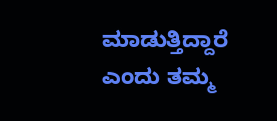ಮಾಡುತ್ತಿದ್ದಾರೆ ಎಂದು ತಮ್ಮ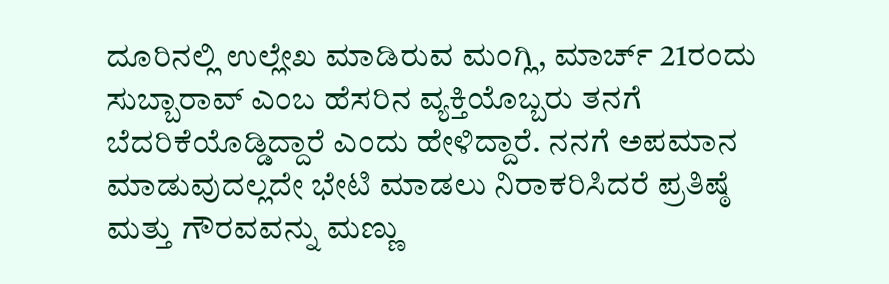ದೂರಿನಲ್ಲಿ ಉಲ್ಲೇಖ ಮಾಡಿರುವ ಮಂಗ್ಲಿ, ಮಾರ್ಚ್ 21ರಂದು ಸುಬ್ಬಾರಾವ್ ಎಂಬ ಹೆಸರಿನ ವ್ಯಕ್ತಿಯೊಬ್ಬರು ತನಗೆ ಬೆದರಿಕೆಯೊಡ್ಡಿದ್ದಾರೆ ಎಂದು ಹೇಳಿದ್ದಾರೆ. ನನಗೆ ಅಪಮಾನ ಮಾಡುವುದಲ್ಲದೇ ಭೇಟಿ ಮಾಡಲು ನಿರಾಕರಿಸಿದರೆ ಪ್ರತಿಷ್ಠೆ ಮತ್ತು ಗೌರವವನ್ನು ಮಣ್ಣು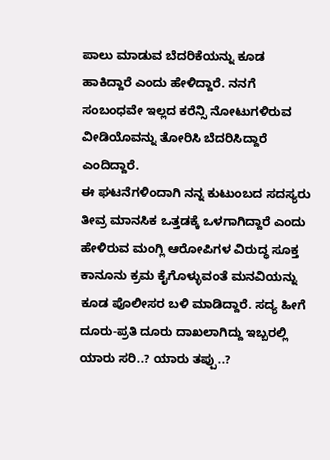ಪಾಲು ಮಾಡುವ ಬೆದರಿಕೆಯನ್ನು ಕೂಡ ಹಾಕಿದ್ದಾರೆ ಎಂದು ಹೇಳಿದ್ದಾರೆ. ನನಗೆ ಸಂಬಂಧವೇ ಇಲ್ಲದ ಕರೆನ್ಸಿ ನೋಟುಗಳಿರುವ ವೀಡಿಯೊವನ್ನು ತೋರಿಸಿ ಬೆದರಿಸಿದ್ದಾರೆ ಎಂದಿದ್ದಾರೆ.
ಈ ಘಟನೆಗಳಿಂದಾಗಿ ನನ್ನ ಕುಟುಂಬದ ಸದಸ್ಯರು ತೀವ್ರ ಮಾನಸಿಕ ಒತ್ತಡಕ್ಕೆ ಒಳಗಾಗಿದ್ದಾರೆ ಎಂದು ಹೇಳಿರುವ ಮಂಗ್ಲಿ ಆರೋಪಿಗಳ ವಿರುದ್ಧ ಸೂಕ್ತ ಕಾನೂನು ಕ್ರಮ ಕೈಗೊಳ್ಳುವಂತೆ ಮನವಿಯನ್ನು ಕೂಡ ಪೊಲೀಸರ ಬಳಿ ಮಾಡಿದ್ದಾರೆ. ಸದ್ಯ ಹೀಗೆ ದೂರು-ಪ್ರತಿ ದೂರು ದಾಖಲಾಗಿದ್ದು ಇಬ್ಬರಲ್ಲಿ ಯಾರು ಸರಿ..? ಯಾರು ತಪ್ಪು..?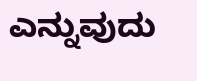ಎನ್ನುವುದು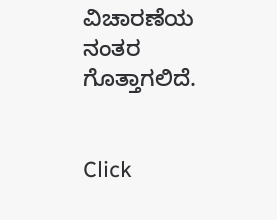ವಿಚಾರಣೆಯ ನಂತರ ಗೊತ್ತಾಗಲಿದೆ.


Click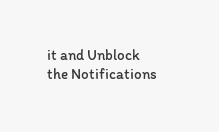it and Unblock the Notifications